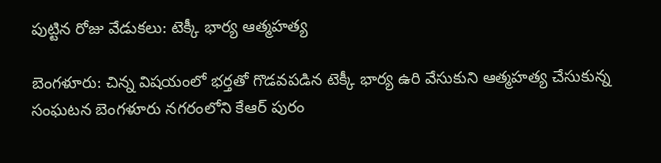పుట్టిన రోజు వేడుకలు: టెక్కీ భార్య ఆత్మహత్య

బెంగళూరు: చిన్న విషయంలో భర్తతో గొడవపడిన టెక్కీ భార్య ఉరి వేసుకుని ఆత్మహత్య చేసుకున్న సంఘటన బెంగళూరు నగరంలోని కేఆర్ పురం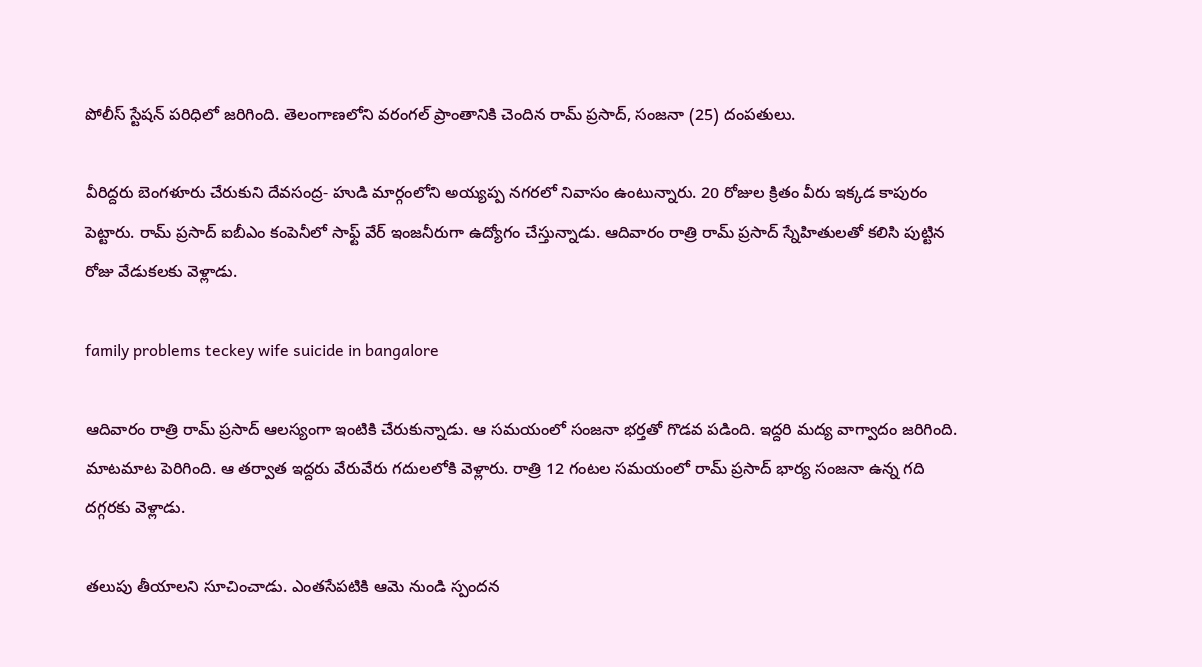పోలీస్ స్టేషన్ పరిధిలో జరిగింది. తెలంగాణలోని వరంగల్ ప్రాంతానికి చెందిన రామ్ ప్రసాద్, సంజనా (25) దంపతులు.

వీరిద్దరు బెంగళూరు చేరుకుని దేవసంద్ర- హుడి మార్గంలోని అయ్యప్ప నగరలో నివాసం ఉంటున్నారు. 20 రోజుల క్రితం వీరు ఇక్కడ కాపురం పెట్టారు. రామ్ ప్రసాద్ ఐబీఎం కంపెనీలో సాఫ్ట్ వేర్ ఇంజనీరుగా ఉద్యోగం చేస్తున్నాడు. ఆదివారం రాత్రి రామ్ ప్రసాద్ స్నేహితులతో కలిసి పుట్టిన రోజు వేడుకలకు వెళ్లాడు.

family problems teckey wife suicide in bangalore

ఆదివారం రాత్రి రామ్ ప్రసాద్ ఆలస్యంగా ఇంటికి చేరుకున్నాడు. ఆ సమయంలో సంజనా భర్తతో గొడవ పడింది. ఇద్దరి మద్య వాగ్వాదం జరిగింది. మాటమాట పెరిగింది. ఆ తర్వాత ఇద్దరు వేరువేరు గదులలోకి వెళ్లారు. రాత్రి 12 గంటల సమయంలో రామ్ ప్రసాద్ భార్య సంజనా ఉన్న గది దగ్గరకు వెళ్లాడు.

తలుపు తీయాలని సూచించాడు. ఎంతసేపటికి ఆమె నుండి స్పందన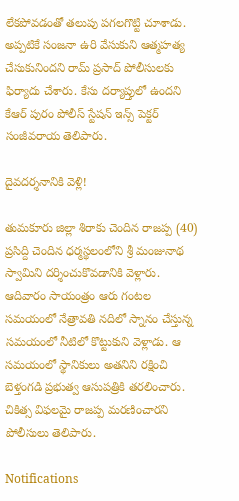లేకపోవడంతో తలుపు పగలగొట్టి చూశాడు. అప్పటికే సంజనా ఉరి వేసుకుని ఆత్మహత్య చేసుకునిందని రామ్ ప్రసాద్ పోలీసులకు ఫిర్యాదు చేశారు. కేసు దర్యాప్తులో ఉందని కేఆర్ పురం పోలీస్ స్టేషన్ ఇన్స్ పెక్టర్ సంజీవరాయ తెలిపారు.

దైవదర్శనానికి వెళ్లి!

తుమకూరు జిల్లా శిరాకు చెందిన రాజప్ప (40) ప్రసిద్ది చెందిన ధర్మస్థలంలోని శ్రీ మంజునాథ స్వామిని దర్శించుకొవడానికి వెళ్లారు. ఆదివారం సాయంత్రం ఆరు గంటల సమయంలో నేత్రావతి నదిలో స్నానం చేస్తున్న సమయంలో నీటిలో కొట్టుకుని వెళ్లాడు. ఆ సమయంలో స్థానికులు అతనిని రక్షించి బెళ్తంగడి ప్రభుత్వ ఆసుపత్రికి తరలించారు. చికిత్స విఫలమై రాజప్ప మరణించారని పోలీసులు తెలిపారు.

Notifications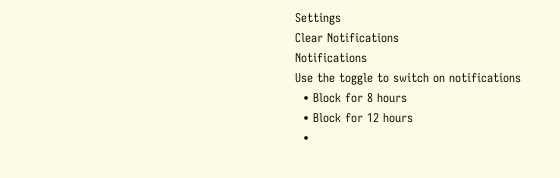Settings
Clear Notifications
Notifications
Use the toggle to switch on notifications
  • Block for 8 hours
  • Block for 12 hours
  •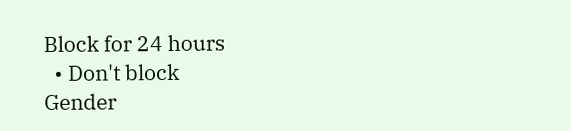Block for 24 hours
  • Don't block
Gender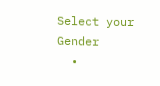Select your Gender
  •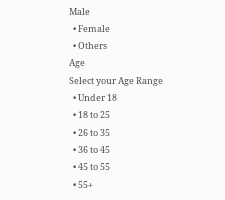Male
  • Female
  • Others
Age
Select your Age Range
  • Under 18
  • 18 to 25
  • 26 to 35
  • 36 to 45
  • 45 to 55
  • 55+